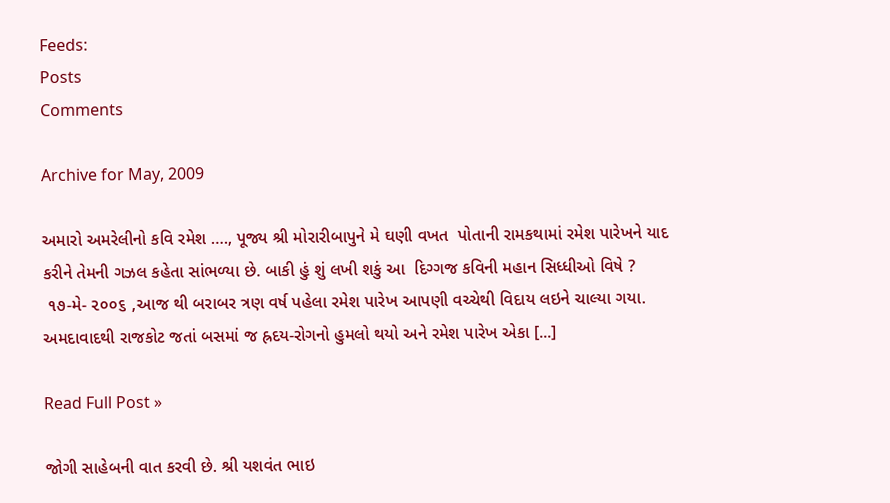Feeds:
Posts
Comments

Archive for May, 2009

અમારો અમરેલીનો કવિ રમેશ …., પૂજ્ય શ્રી મોરારીબાપુને મે ઘણી વખત  પોતાની રામકથામાં રમેશ પારેખને યાદ કરીને તેમની ગઝલ કહેતા સાંભળ્યા છે. બાકી હું શું લખી શકું આ  દિગ્ગજ કવિની મહાન સિધ્ધીઓ વિષે ?
 ૧૭-મે- ૨૦૦૬ ,આજ થી બરાબર ત્રણ વર્ષ પહેલા રમેશ પારેખ આપણી વચ્ચેથી વિદાય લઇને ચાલ્યા ગયા. અમદાવાદથી રાજકોટ જતાં બસમાં જ હ્રદય-રોગનો હુમલો થયો અને રમેશ પારેખ એકા [...]

Read Full Post »

જોગી સાહેબની વાત કરવી છે. શ્રી યશવંત ભાઇ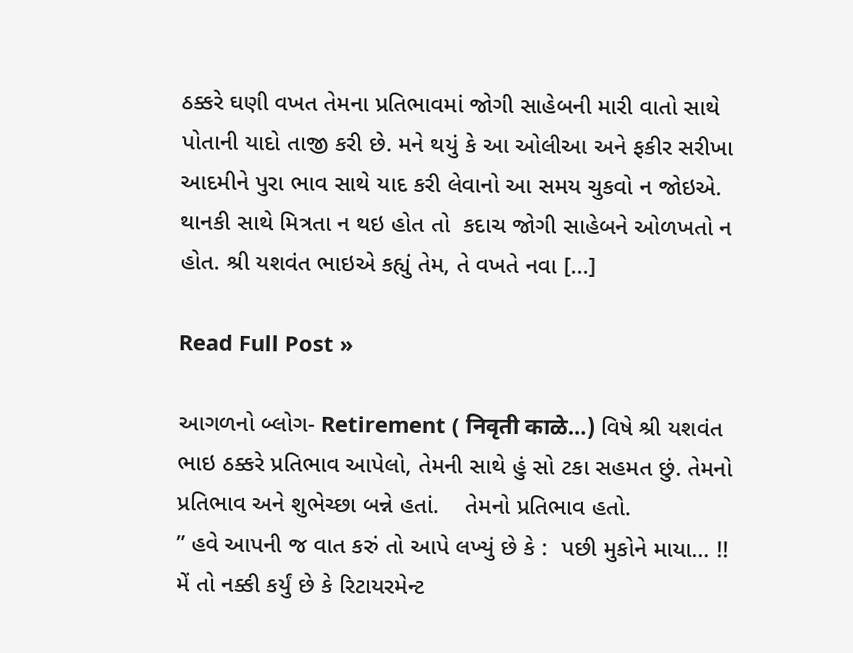ઠક્કરે ઘણી વખત તેમના પ્રતિભાવમાં જોગી સાહેબની મારી વાતો સાથે પોતાની યાદો તાજી કરી છે. મને થયું કે આ ઓલીઆ અને ફકીર સરીખા આદમીને પુરા ભાવ સાથે યાદ કરી લેવાનો આ સમય ચુકવો ન જોઇએ.
થાનકી સાથે મિત્રતા ન થઇ હોત તો  કદાચ જોગી સાહેબને ઓળખતો ન હોત. શ્રી યશવંત ભાઇએ કહ્યું તેમ, તે વખતે નવા [...]

Read Full Post »

આગળનો બ્લોગ- Retirement ( निवृती काळे…) વિષે શ્રી યશવંત ભાઇ ઠક્કરે પ્રતિભાવ આપેલો, તેમની સાથે હું સો ટકા સહમત છું. તેમનો પ્રતિભાવ અને શુભેચ્છા બન્ને હતાં.    તેમનો પ્રતિભાવ હતો.
” હવે આપની જ વાત કરું તો આપે લખ્યું છે કે :  પછી મુકોને માયા… !! મેં તો નક્કી કર્યું છે કે રિટાયરમેન્ટ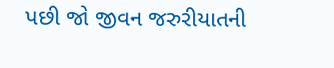પછી જો જીવન જરુરીયાતની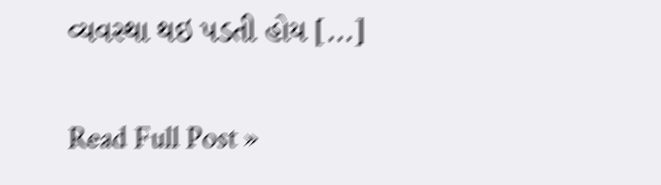વ્યવસ્થા થઇ પડતી હોય [...]

Read Full Post »